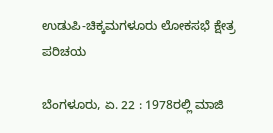ಉಡುಪಿ-ಚಿಕ್ಕಮಗಳೂರು ಲೋಕಸಭೆ ಕ್ಷೇತ್ರ ಪರಿಚಯ

ಬೆಂಗಳೂರು, ಏ. 22 : 1978ರಲ್ಲಿ ಮಾಜಿ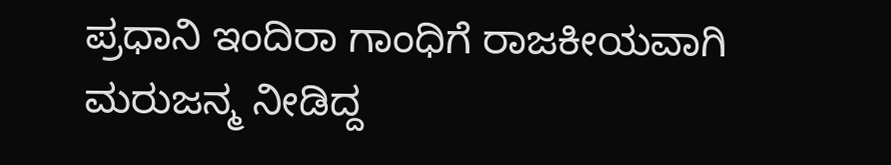ಪ್ರಧಾನಿ ಇಂದಿರಾ ಗಾಂಧಿಗೆ ರಾಜಕೀಯವಾಗಿ ಮರುಜನ್ಮ ನೀಡಿದ್ದ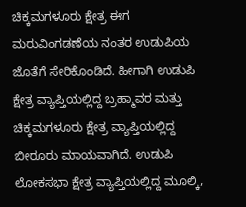ಚಿಕ್ಕಮಗಳೂರು ಕ್ಷೇತ್ರ ಈಗ ಮರುವಿಂಗಡಣೆಯ ನಂತರ ಉಡುಪಿಯ ಜೊತೆಗೆ ಸೇರಿಕೊಂಡಿದೆ. ಹೀಗಾಗಿ ಉಡುಪಿ ಕ್ಷೇತ್ರ ವ್ಯಾಪ್ತಿಯಲ್ಲಿದ್ದ ಬ್ರಹ್ಮಾವರ ಮತ್ತು ಚಿಕ್ಕಮಗಳೂರು ಕ್ಷೇತ್ರ ವ್ಯಾಪ್ತಿಯಲ್ಲಿದ್ದ ಬೀರೂರು ಮಾಯವಾಗಿದೆ. ಉಡುಪಿ ಲೋಕಸಭಾ ಕ್ಷೇತ್ರ ವ್ಯಾಪ್ತಿಯಲ್ಲಿದ್ದ ಮೂಲ್ಕಿ,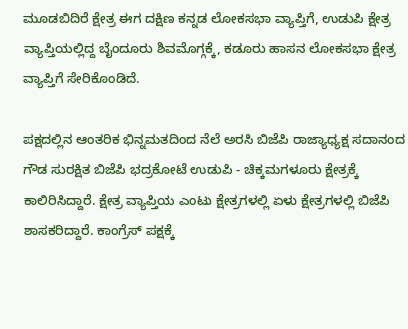ಮೂಡಬಿದಿರೆ ಕ್ಷೇತ್ರ ಈಗ ದಕ್ಷಿಣ ಕನ್ನಡ ಲೋಕಸಭಾ ವ್ಯಾಪ್ತಿಗೆ, ಉಡುಪಿ ಕ್ಷೇತ್ರ ವ್ಯಾಪ್ತಿಯಲ್ಲಿದ್ದ ಬೈಂದೂರು ಶಿವಮೊಗ್ಗಕ್ಕೆ, ಕಡೂರು ಹಾಸನ ಲೋಕಸಭಾ ಕ್ಷೇತ್ರ ವ್ಯಾಪ್ತಿಗೆ ಸೇರಿಕೊಂಡಿದೆ.

ಪಕ್ಷದಲ್ಲಿನ ಆಂತರಿಕ ಭಿನ್ನಮತದಿಂದ ನೆಲೆ ಅರಸಿ ಬಿಜೆಪಿ ರಾಜ್ಯಾಧ್ಯಕ್ಷ ಸದಾನಂದ ಗೌಡ ಸುರಕ್ಷಿತ ಬಿಜೆಪಿ ಭದ್ರಕೋಟೆ ಉಡುಪಿ - ಚಿಕ್ಕಮಗಳೂರು ಕ್ಷೇತ್ರಕ್ಕೆ ಕಾಲಿರಿಸಿದ್ದಾರೆ. ಕ್ಷೇತ್ರ ವ್ಯಾಪ್ತಿಯ ಎಂಟು ಕ್ಷೇತ್ರಗಳಲ್ಲಿ ಏಳು ಕ್ಷೇತ್ರಗಳಲ್ಲಿ ಬಿಜೆಪಿ ಶಾಸಕರಿದ್ದಾರೆ. ಕಾಂಗ್ರೆಸ್ ಪಕ್ಷಕ್ಕೆ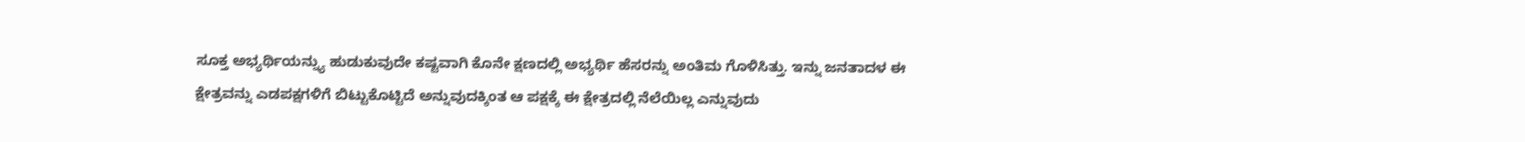ಸೂಕ್ತ ಅಭ್ಯರ್ಥಿಯನ್ನ್ಯು ಹುಡುಕುವುದೇ ಕಷ್ಟವಾಗಿ ಕೊನೇ ಕ್ಷಣದಲ್ಲಿ ಅಭ್ಯರ್ಥಿ ಹೆಸರನ್ನು ಅಂತಿಮ ಗೊಳಿಸಿತ್ತು. ಇನ್ನು ಜನತಾದಳ ಈ ಕ್ಷೇತ್ರವನ್ನು ಎಡಪಕ್ಷಗಳಿಗೆ ಬಿಟ್ಟುಕೊಟ್ಟಿದೆ ಅನ್ನುವುದಕ್ಕಿಂತ ಆ ಪಕ್ಷಕ್ಕೆ ಈ ಕ್ಷೇತ್ರದಲ್ಲಿ ನೆಲೆಯಿಲ್ಲ ಎನ್ನುವುದು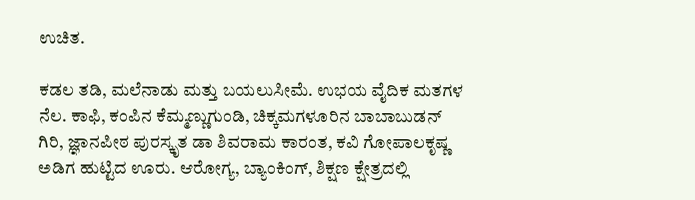ಉಚಿತ.

ಕಡಲ ತಡಿ, ಮಲೆನಾಡು ಮತ್ತು ಬಯಲುಸೀಮೆ. ಉಭಯ ವೈದಿಕ ಮತಗಳ ನೆಲ. ಕಾಫಿ, ಕಂಪಿನ ಕೆಮ್ಮಣ್ಣುಗುಂಡಿ, ಚಿಕ್ಕಮಗಳೂರಿನ ಬಾಬಾಬುಡನ್ ಗಿರಿ, ಜ್ಞಾನಪೀಠ ಪುರಸ್ಕೃತ ಡಾ ಶಿವರಾಮ ಕಾರಂತ, ಕವಿ ಗೋಪಾಲಕೃಷ್ಣ ಅಡಿಗ ಹುಟ್ಟಿದ ಊರು. ಆರೋಗ್ಯ, ಬ್ಯಾಂಕಿಂಗ್, ಶಿಕ್ಷಣ ಕ್ಷೇತ್ರದಲ್ಲಿ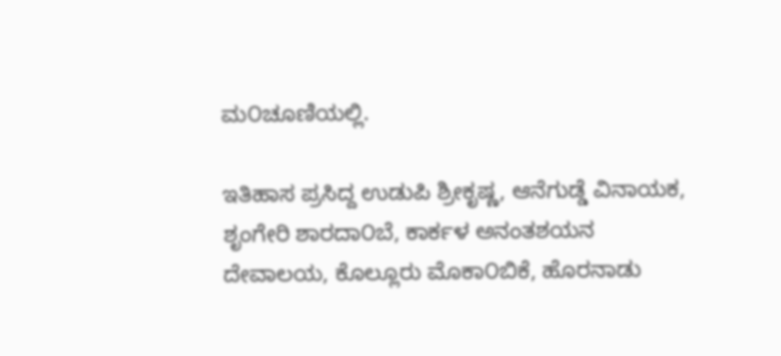ಮ೦ಚೂಣಿಯಲ್ಲಿ.

ಇತಿಹಾಸ ಪ್ರಸಿದ್ದ ಉಡುಪಿ ಶ್ರೀಕೃಷ್ಣ, ಆನೆಗುಡ್ಡೆ ವಿನಾಯಕ, ಶೃಂಗೇರಿ ಶಾರದಾ೦ಬೆ, ಕಾರ್ಕಳ ಅನಂತಶಯನ ದೇವಾಲಯ, ಕೊಲ್ಲೂರು ಮೊಕಾ೦ಬಿಕೆ, ಹೊರನಾಡು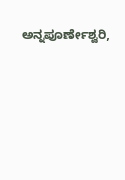ಅನ್ನಪೂರ್ಣೇಶ್ವರಿ,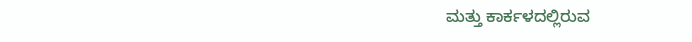ಮತ್ತು ಕಾರ್ಕಳದಲ್ಲಿರುವ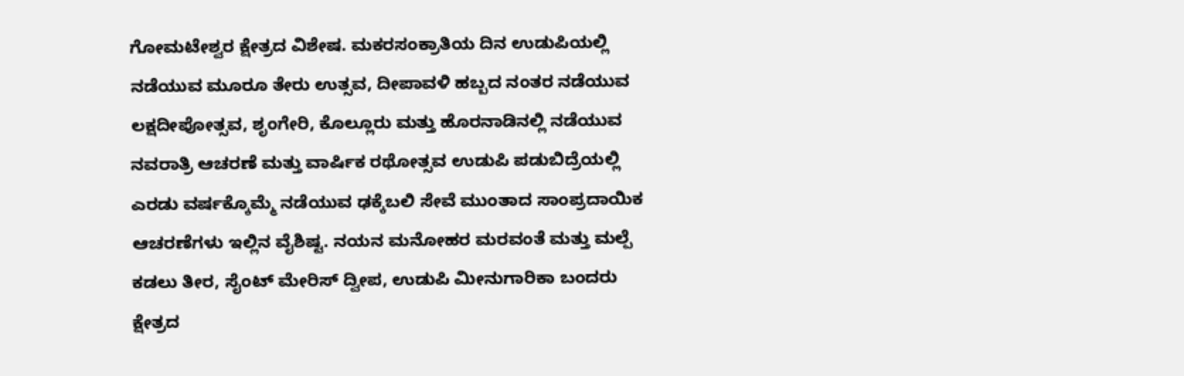ಗೋಮಟೇಶ್ವರ ಕ್ಷೇತ್ರದ ವಿಶೇಷ. ಮಕರಸಂಕ್ರಾತಿಯ ದಿನ ಉಡುಪಿಯಲ್ಲಿ ನಡೆಯುವ ಮೂರೂ ತೇರು ಉತ್ಸವ, ದೀಪಾವಳಿ ಹಬ್ಬದ ನಂತರ ನಡೆಯುವ ಲಕ್ಷದೀಪೋತ್ಸವ, ಶೃಂಗೇರಿ, ಕೊಲ್ಲೂರು ಮತ್ತು ಹೊರನಾಡಿನಲ್ಲಿ ನಡೆಯುವ ನವರಾತ್ರಿ ಆಚರಣೆ ಮತ್ತು ವಾರ್ಷಿಕ ರಥೋತ್ಸವ ಉಡುಪಿ ಪಡುಬಿದ್ರೆಯಲ್ಲಿ ಎರಡು ವರ್ಷಕ್ಕೊಮ್ಮೆ ನಡೆಯುವ ಢಕ್ಕೆಬಲಿ ಸೇವೆ ಮುಂತಾದ ಸಾಂಪ್ರದಾಯಿಕ ಆಚರಣೆಗಳು ಇಲ್ಲಿನ ವೈಶಿಷ್ಟ. ನಯನ ಮನೋಹರ ಮರವಂತೆ ಮತ್ತು ಮಲ್ಪೆ ಕಡಲು ತೀರ, ಸೈಂಟ್ ಮೇರಿಸ್ ದ್ವೀಪ, ಉಡುಪಿ ಮೀನುಗಾರಿಕಾ ಬಂದರು ಕ್ಷೇತ್ರದ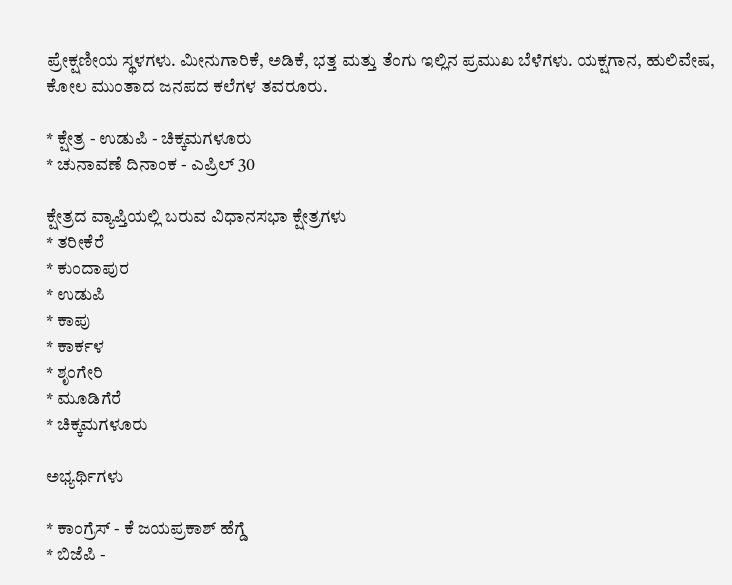ಪ್ರೇಕ್ಷಣೀಯ ಸ್ಥಳಗಳು. ಮೀನುಗಾರಿಕೆ, ಅಡಿಕೆ, ಭತ್ತ ಮತ್ತು ತೆಂಗು ಇಲ್ಲಿನ ಪ್ರಮುಖ ಬೆಳೆಗಳು. ಯಕ್ಷಗಾನ, ಹುಲಿವೇಷ, ಕೋಲ ಮುಂತಾದ ಜನಪದ ಕಲೆಗಳ ತವರೂರು.

* ಕ್ಷೇತ್ರ - ಉಡುಪಿ - ಚಿಕ್ಕಮಗಳೂರು
* ಚುನಾವಣೆ ದಿನಾಂಕ - ಎಪ್ರಿಲ್ 30

ಕ್ಷೇತ್ರದ ವ್ಯಾಪ್ತಿಯಲ್ಲಿ ಬರುವ ವಿಧಾನಸಭಾ ಕ್ಷೇತ್ರಗಳು
* ತರೀಕೆರೆ
* ಕುಂದಾಪುರ
* ಉಡುಪಿ
* ಕಾಪು
* ಕಾರ್ಕಳ
* ಶೃಂಗೇರಿ
* ಮೂಡಿಗೆರೆ
* ಚಿಕ್ಕಮಗಳೂರು

ಅಭ್ಯರ್ಥಿಗಳು

* ಕಾಂಗ್ರೆಸ್ - ಕೆ ಜಯಪ್ರಕಾಶ್ ಹೆಗ್ಡೆ
* ಬಿಜೆಪಿ -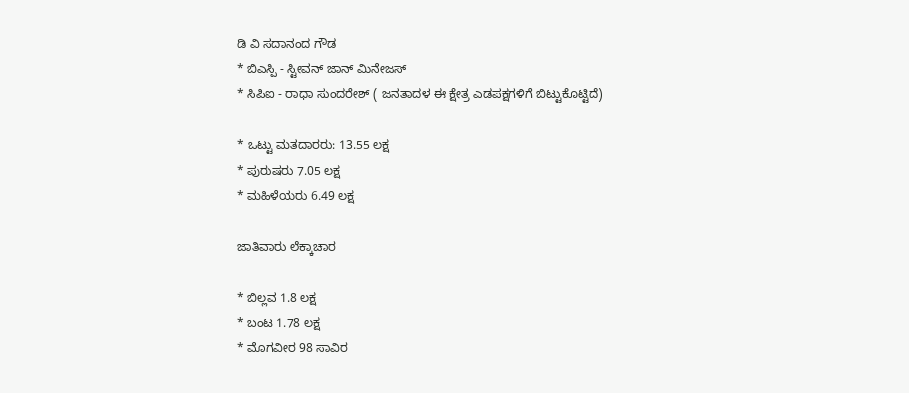ಡಿ ವಿ ಸದಾನಂದ ಗೌಡ
* ಬಿಎಸ್ಪಿ - ಸ್ಟೀವನ್ ಜಾನ್ ಮಿನೇಜಸ್
* ಸಿಪಿಐ - ರಾಧಾ ಸುಂದರೇಶ್ ( ಜನತಾದಳ ಈ ಕ್ಷೇತ್ರ ಎಡಪಕ್ಷಗಳಿಗೆ ಬಿಟ್ಟುಕೊಟ್ಟಿದೆ)

* ಒಟ್ಟು ಮತದಾರರು: 13.55 ಲಕ್ಷ
* ಪುರುಷರು 7.05 ಲಕ್ಷ
* ಮಹಿಳೆಯರು 6.49 ಲಕ್ಷ

ಜಾತಿವಾರು ಲೆಕ್ಕಾಚಾರ

* ಬಿಲ್ಲವ 1.8 ಲಕ್ಷ
* ಬಂಟ 1.78 ಲಕ್ಷ
* ಮೊಗವೀರ 98 ಸಾವಿರ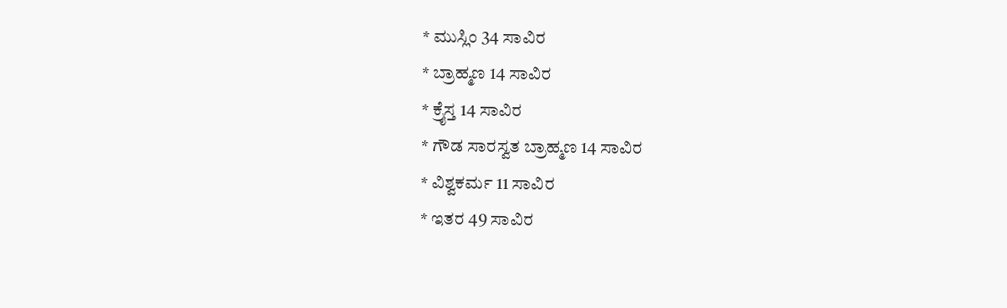* ಮುಸ್ಲಿಂ 34 ಸಾವಿರ
* ಬ್ರಾಹ್ಮಣ 14 ಸಾವಿರ
* ಕ್ರೈಸ್ತ 14 ಸಾವಿರ
* ಗೌಡ ಸಾರಸ್ವತ ಬ್ರಾಹ್ಮಣ 14 ಸಾವಿರ
* ವಿಶ್ವಕರ್ಮ 11 ಸಾವಿರ
* ಇತರ 49 ಸಾವಿರ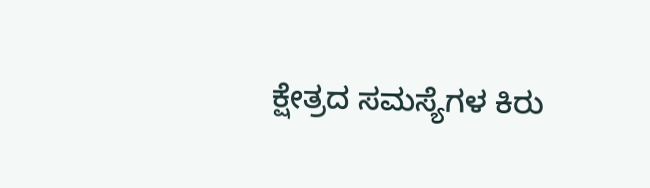ಕ್ಷೇತ್ರದ ಸಮಸ್ಯೆಗಳ ಕಿರು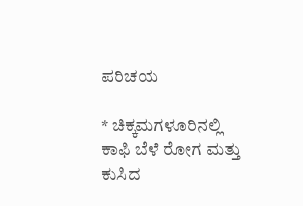ಪರಿಚಯ

* ಚಿಕ್ಕಮಗಳೂರಿನಲ್ಲಿ ಕಾಫಿ ಬೆಳೆ ರೋಗ ಮತ್ತು ಕುಸಿದ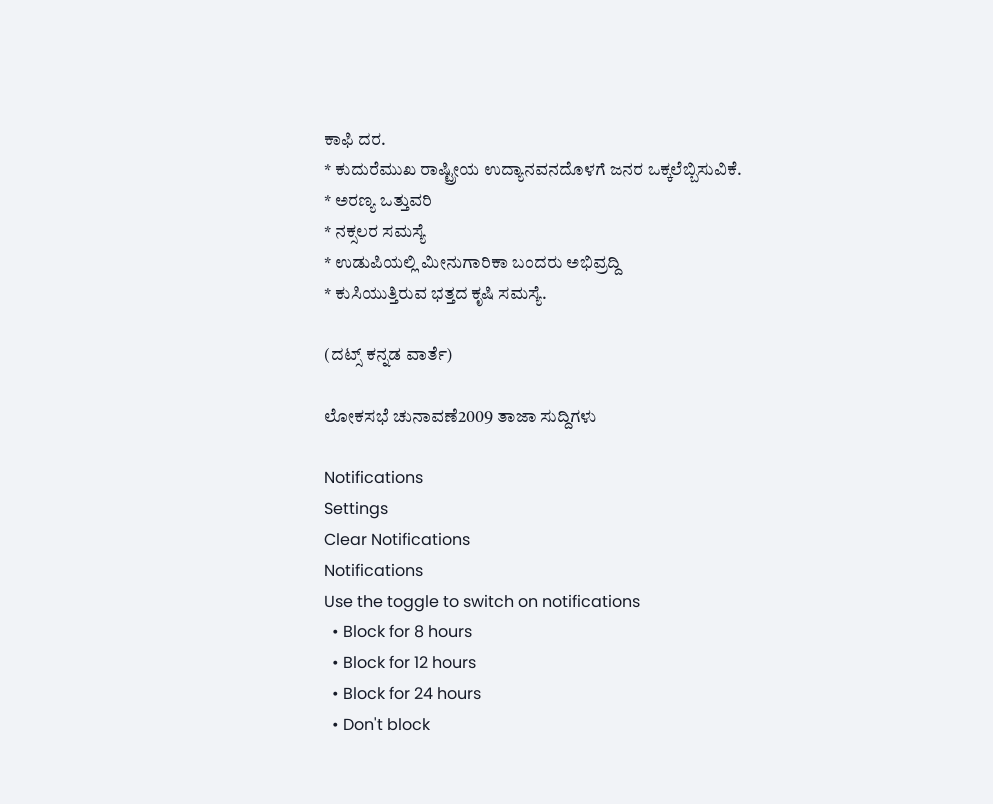ಕಾಫಿ ದರ.
* ಕುದುರೆಮುಖ ರಾಷ್ಟ್ರೀಯ ಉದ್ಯಾನವನದೊಳಗೆ ಜನರ ಒಕ್ಕಲೆಬ್ಬಿಸುವಿಕೆ.
* ಅರಣ್ಯ ಒತ್ತುವರಿ
* ನಕ್ಸಲರ ಸಮಸ್ಯೆ
* ಉಡುಪಿಯಲ್ಲಿ ಮೀನುಗಾರಿಕಾ ಬಂದರು ಅಭಿವ್ರದ್ದಿ
* ಕುಸಿಯುತ್ತಿರುವ ಭತ್ತದ ಕೃಷಿ ಸಮಸ್ಯೆ.

(ದಟ್ಸ್ ಕನ್ನಡ ವಾರ್ತೆ)

ಲೋಕಸಭೆ ಚುನಾವಣೆ2009 ತಾಜಾ ಸುದ್ದಿಗಳು

Notifications
Settings
Clear Notifications
Notifications
Use the toggle to switch on notifications
  • Block for 8 hours
  • Block for 12 hours
  • Block for 24 hours
  • Don't block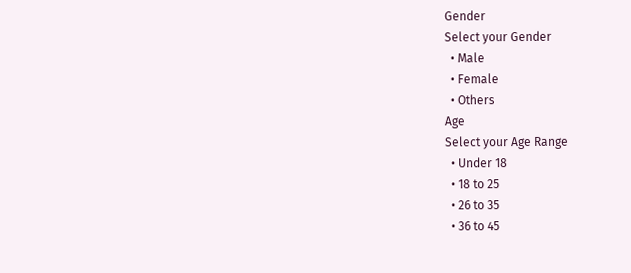Gender
Select your Gender
  • Male
  • Female
  • Others
Age
Select your Age Range
  • Under 18
  • 18 to 25
  • 26 to 35
  • 36 to 45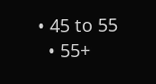• 45 to 55
  • 55+